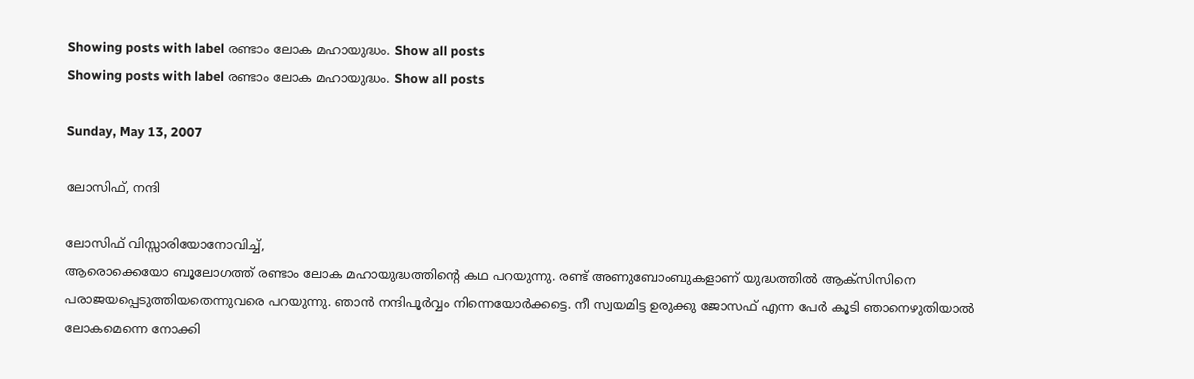Showing posts with label രണ്ടാം ലോക മഹായുദ്ധം. Show all posts
Showing posts with label രണ്ടാം ലോക മഹായുദ്ധം. Show all posts

Sunday, May 13, 2007

ലോസിഫ്, നന്ദി

ലോസിഫ്‌ വിസ്സാരിയോനോവിച്ച്‌,
ആരൊക്കെയോ ബൂലോഗത്ത്‌ രണ്ടാം ലോക മഹായുദ്ധത്തിന്റെ കഥ പറയുന്നു. രണ്ട്‌ അണുബോംബുകളാണ്‌ യുദ്ധത്തില്‍ ആക്സിസിനെ പരാജയപ്പെടുത്തിയതെന്നുവരെ പറയുന്നു. ഞാന്‍ നന്ദിപൂര്‍വ്വം നിന്നെയോര്‍ക്കട്ടെ. നീ സ്വയമിട്ട ഉരുക്കു ജോസഫ്‌ എന്ന പേര്‍ കൂടി ഞാനെഴുതിയാല്‍ ലോകമെന്നെ നോക്കി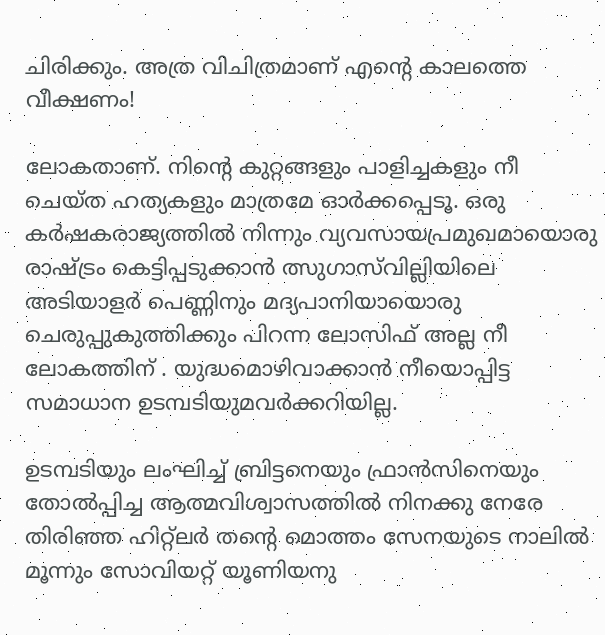ചിരിക്കും. അത്ര വിചിത്രമാണ്‌ എന്റെ കാലത്തെ വീക്ഷണം!

ലോകതാണ്‌. നിന്റെ കുറ്റങ്ങളും പാളിച്ചകളും നീ ചെയ്ത ഹത്യകളും മാത്രമേ ഓര്‍ക്കപ്പെടൂ. ഒരു കര്‍ഷകരാജ്യത്തില്‍ നിന്നും വ്യവസായപ്രമുഖമായൊരു രാഷ്ട്രം കെട്ടിപ്പടുക്കാന്‍ ത്സുഗാസ്‌വില്ലിയിലെ അടിയാളര്‍ പെണ്ണിനും മദ്യപാനിയായൊരു ചെരുപ്പുകുത്തിക്കും പിറന്ന ലോസിഫ്‌ അല്ല നീ ലോകത്തിന്‌ . യുദ്ധമൊഴിവാക്കാന്‍ നീയൊപ്പിട്ട സമാധാന ഉടമ്പടിയുമവര്‍ക്കറിയില്ല.

ഉടമ്പടിയും ലംഘിച്ച്‌ ബ്രിട്ടനെയും ഫ്രാന്‍സിനെയും തോല്‍പ്പിച്ച ആത്മവിശ്വാസത്തില്‍ നിനക്കു നേരേ തിരിഞ്ഞ ഹിറ്റ്‌ലര്‍ തന്റെ മൊത്തം സേനയുടെ നാലില്‍ മൂന്നും സോവിയറ്റ്‌ യൂണിയനു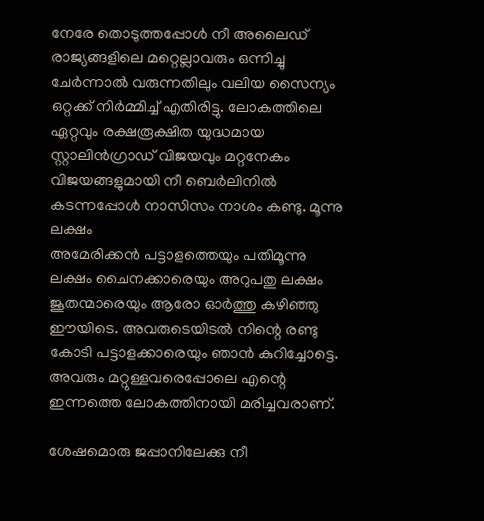നേരേ തൊടുത്തപ്പോള്‍ നീ അലൈഡ്‌ രാജ്യങ്ങളിലെ മറ്റെല്ലാവരും ഒന്നിച്ചു ചേര്‍ന്നാല്‍ വരുന്നതിലും വലിയ സൈന്യം ഒറ്റക്ക്‌ നിര്‍മ്മിച്ച്‌ എതിരിട്ടു. ലോകത്തിലെ ഏറ്റവും രക്ഷരൂക്ഷിത യുദ്ധമായ സ്റ്റാലിന്‍ഗ്രാഡ്‌ വിജയവും മറ്റനേകം വിജയങ്ങളുമായി നീ ബെര്‍ലിനില്‍ കടന്നപ്പോള്‍ നാസിസം നാശം കണ്ടു. മൂന്നു ലക്ഷം
അമേരിക്കന്‍ പട്ടാളത്തെയും പതിമൂന്നു ലക്ഷം ചൈനക്കാരെയും അറുപതു ലക്ഷം ജൂതന്മാരെയും ആരോ ഓര്‍ത്തു കഴിഞ്ഞു ഈയിടെ. അവരുടെയിടല്‍ നിന്റെ രണ്ടു കോടി പട്ടാളക്കാരെയും ഞാന്‍ കുറിച്ചോട്ടെ. അവരും മറ്റുള്ളവരെപ്പോലെ എന്റെ ഇന്നത്തെ ലോകത്തിനായി മരിച്ചവരാണ്‌.

ശേഷമൊരു ജപ്പാനിലേക്കു നീ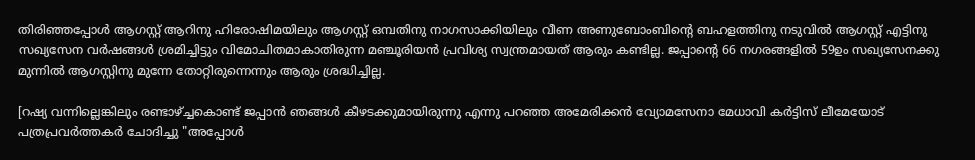തിരിഞ്ഞപ്പോള്‍ ആഗസ്റ്റ്‌ ആറിനു ഹിരോഷിമയിലും ആഗസ്റ്റ്‌ ഒമ്പതിനു നാഗസാക്കിയിലും വീണ അണുബോംബിന്റെ ബഹളത്തിനു നടുവില്‍ ആഗസ്റ്റ്‌ എട്ടിനു സഖ്യസേന വര്‍ഷങ്ങള്‍ ശ്രമിച്ചിട്ടും വിമോചിതമാകാതിരുന്ന മഞ്ചൂരിയന്‍ പ്രവിശ്യ സ്വന്ത്രമായത്‌ ആരും കണ്ടില്ല. ജപ്പാന്റെ 66 നഗരങ്ങളില്‍ 59ഉം സഖ്യസേനക്കു മുന്നില്‍ ആഗസ്റ്റിനു മുന്നേ തോറ്റിരുന്നെന്നും ആരും ശ്രദ്ധിച്ചില്ല.

[റഷ്യ വന്നില്ലെങ്കിലും രണ്ടാഴ്ച്ചകൊണ്ട്‌ ജപ്പാന്‍ ഞങ്ങള്‍ കീഴടക്കുമായിരുന്നു എന്നു പറഞ്ഞ അമേരിക്കന്‍ വ്യോമസേനാ മേധാവി കര്‍ട്ടിസ്‌ ലീമേയോട്‌ പത്രപ്രവര്‍ത്തകര്‍ ചോദിച്ചു "അപ്പോള്‍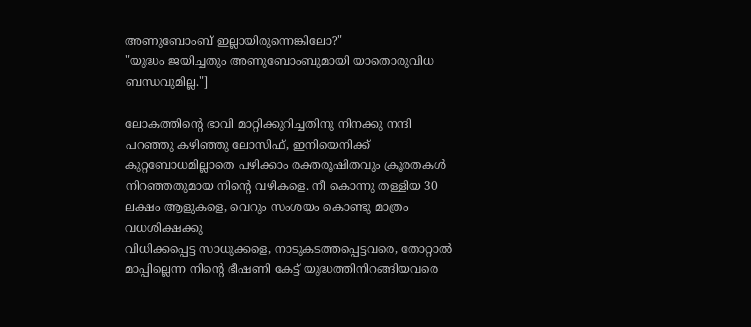അണുബോംബ്‌ ഇല്ലായിരുന്നെങ്കിലോ?"
"യുദ്ധം ജയിച്ചതും അണുബോംബുമായി യാതൊരുവിധ ബന്ധവുമില്ല."]

ലോകത്തിന്റെ ഭാവി മാറ്റിക്കുറിച്ചതിനു നിനക്കു നന്ദി പറഞ്ഞു കഴിഞ്ഞു ലോസിഫ്‌, ഇനിയെനിക്ക്‌ കുറ്റബോധമില്ലാതെ പഴിക്കാം രക്തരൂഷിതവും ക്രൂരതകള്‍ നിറഞ്ഞതുമായ നിന്റെ വഴികളെ. നീ കൊന്നു തള്ളിയ 30 ലക്ഷം ആളുകളെ, വെറും സംശയം കൊണ്ടു മാത്രം വധശിക്ഷക്കു
വിധിക്കപ്പെട്ട സാധുക്കളെ, നാടുകടത്തപ്പെട്ടവരെ, തോറ്റാല്‍ മാപ്പില്ലെന്ന നിന്റെ ഭീഷണി കേട്ട്‌ യുദ്ധത്തിനിറങ്ങിയവരെ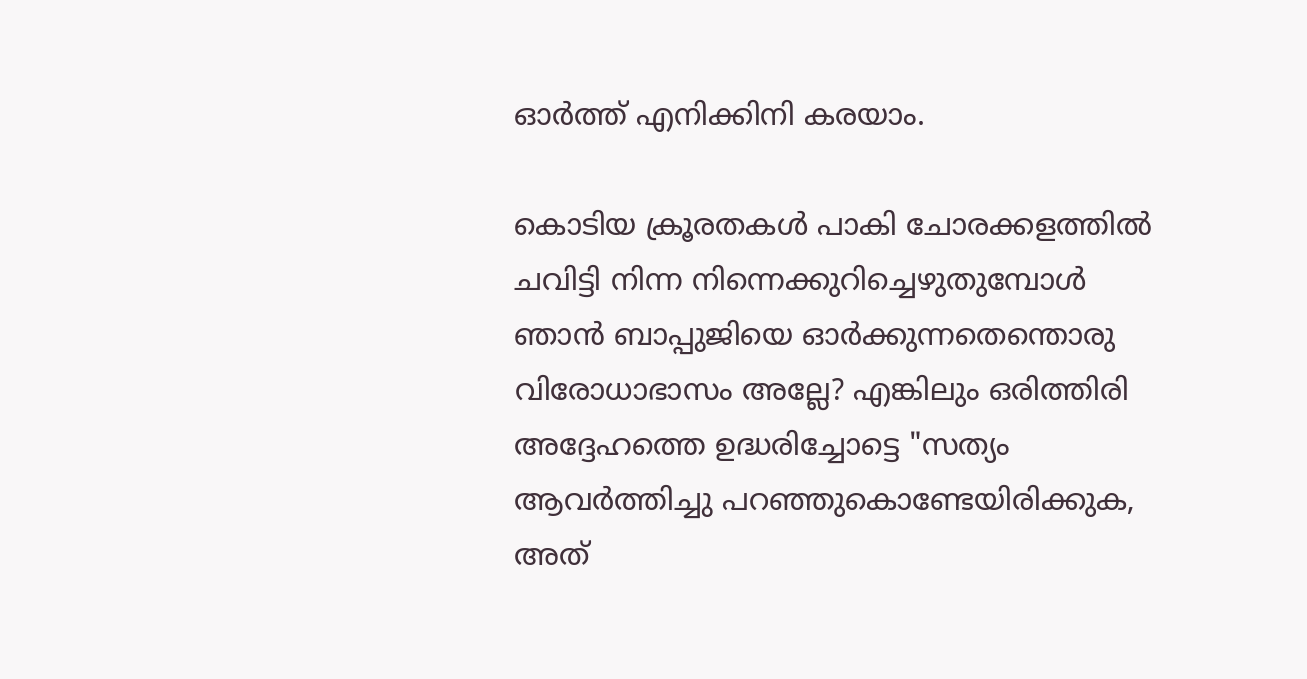ഓര്‍ത്ത്‌ എനിക്കിനി കരയാം.

കൊടിയ ക്രൂരതകള്‍ പാകി ചോരക്കളത്തില്‍ ചവിട്ടി നിന്ന നിന്നെക്കുറിച്ചെഴുതുമ്പോള്‍ ഞാന്‍ ബാപ്പുജിയെ ഓര്‍ക്കുന്നതെന്തൊരു വിരോധാഭാസം അല്ലേ? എങ്കിലും ഒരിത്തിരി അദ്ദേഹത്തെ ഉദ്ധരിച്ചോട്ടെ "സത്യം ആവര്‍ത്തിച്ചു പറഞ്ഞുകൊണ്ടേയിരിക്കുക, അത്‌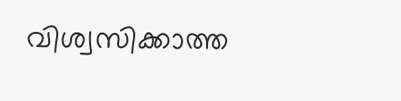വിശ്വസിക്കാത്ത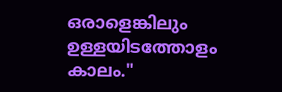ഒരാളെങ്കിലും ഉള്ളയിടത്തോളം കാലം."